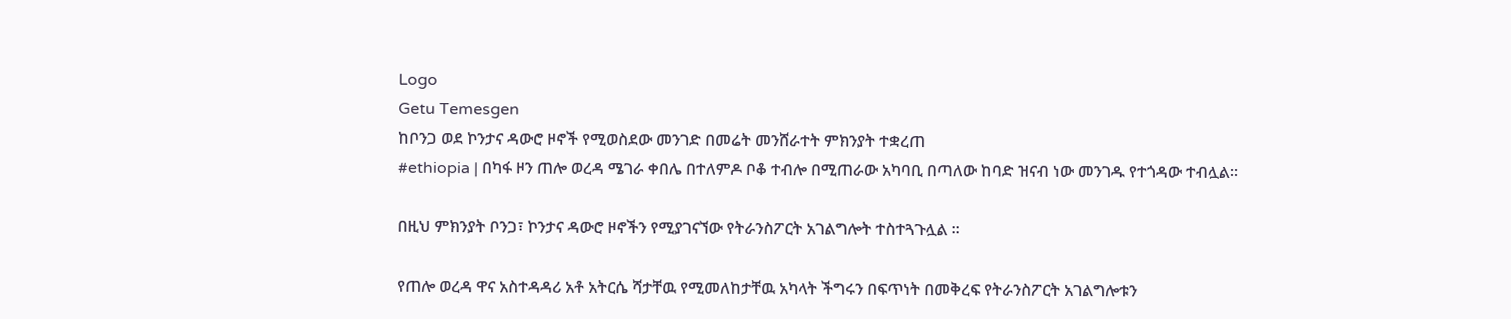Logo
Getu Temesgen
ከቦንጋ ወደ ኮንታና ዳውሮ ዞኖች የሚወስደው መንገድ በመሬት መንሸራተት ምክንያት ተቋረጠ
#ethiopia | በካፋ ዞን ጠሎ ወረዳ ሜገራ ቀበሌ በተለምዶ ቦቆ ተብሎ በሚጠራው አካባቢ በጣለው ከባድ ዝናብ ነው መንገዱ የተጎዳው ተብሏል።

በዚህ ምክንያት ቦንጋ፣ ኮንታና ዳውሮ ዞኖችን የሚያገናኘው የትራንስፖርት አገልግሎት ተስተጓጉሏል ።

የጠሎ ወረዳ ዋና አስተዳዳሪ አቶ አትርሴ ሻታቸዉ የሚመለከታቸዉ አካላት ችግሩን በፍጥነት በመቅረፍ የትራንስፖርት አገልግሎቱን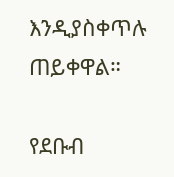እንዲያስቀጥሉ ጠይቀዋል።

የደቡብ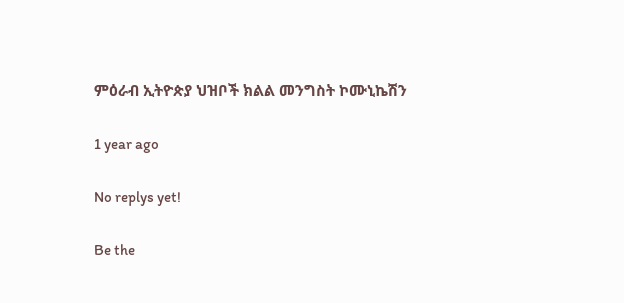ምዕራብ ኢትዮጵያ ህዝቦች ክልል መንግስት ኮሙኒኬሽን

1 year ago

No replys yet!

Be the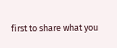first to share what you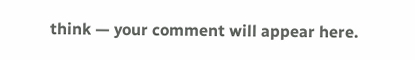think — your comment will appear here.